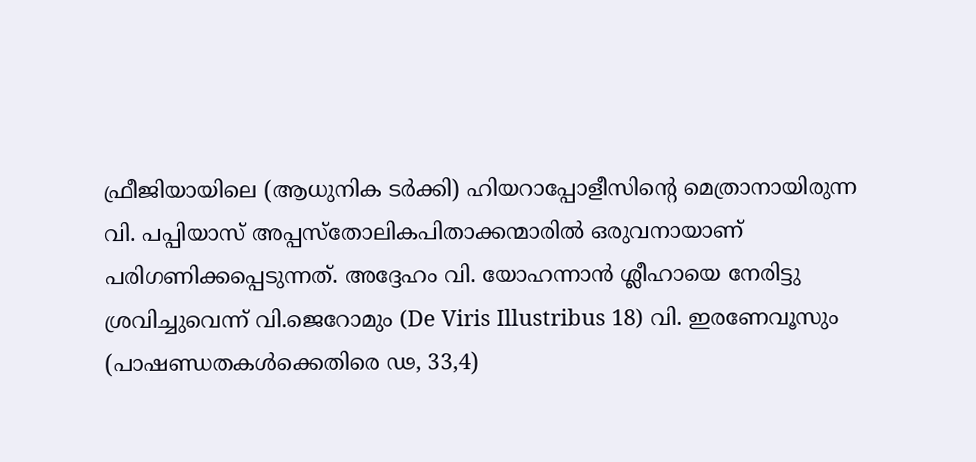ഫ്രീജിയായിലെ (ആധുനിക ടർക്കി) ഹിയറാപ്പോളീസിന്റെ മെത്രാനായിരുന്ന വി. പപ്പിയാസ് അപ്പസ്തോലികപിതാക്കന്മാരിൽ ഒരുവനായാണ് പരിഗണിക്കപ്പെടുന്നത്. അദ്ദേഹം വി. യോഹന്നാൻ ശ്ലീഹായെ നേരിട്ടു ശ്രവിച്ചുവെന്ന് വി.ജെറോമും (De Viris Illustribus 18) വി. ഇരണേവൂസും (പാഷണ്ഡതകൾക്കെതിരെ ഢ, 33,4)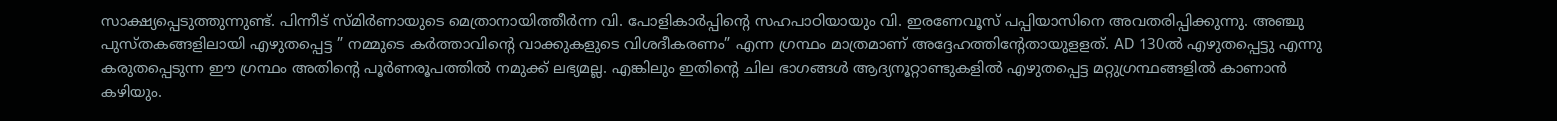സാക്ഷ്യപ്പെടുത്തുന്നുണ്ട്. പിന്നീട് സ്മിർണായുടെ മെത്രാനായിത്തീർന്ന വി. പോളികാർപ്പിന്റെ സഹപാഠിയായും വി. ഇരണേവൂസ് പപ്പിയാസിനെ അവതരിപ്പിക്കുന്നു. അഞ്ചു പുസ്തകങ്ങളിലായി എഴുതപ്പെട്ട ” നമ്മുടെ കർത്താവിന്റെ വാക്കുകളുടെ വിശദീകരണം” എന്ന ഗ്രന്ഥം മാത്രമാണ് അദ്ദേഹത്തിന്റേതായുളളത്. AD 130ൽ എഴുതപ്പെട്ടു എന്നു കരുതപ്പെടുന്ന ഈ ഗ്രന്ഥം അതിന്റെ പൂർണരൂപത്തിൽ നമുക്ക് ലഭ്യമല്ല. എങ്കിലും ഇതിന്റെ ചില ഭാഗങ്ങൾ ആദ്യനൂറ്റാണ്ടുകളിൽ എഴുതപ്പെട്ട മറ്റുഗ്രന്ഥങ്ങളിൽ കാണാൻ കഴിയും.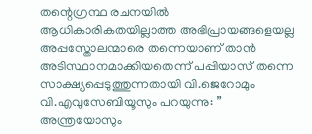തന്റെഗ്രന്ഥ രചനയിൽ ആധികാരികതയില്ലാത്ത അഭിപ്രായങ്ങളെയല്ല അപ്പസ്തോലന്മാരെ തന്നെയാണ് താൻ അടിസ്ഥാനമാക്കിയതെന്ന് പപ്പിയാസ് തന്നെ സാക്ഷ്യപ്പെടുത്തുന്നതായി വി.ജെറോമും വി.എവുസേബിയൂസും പറയുന്നു: ” അന്ത്രയോസും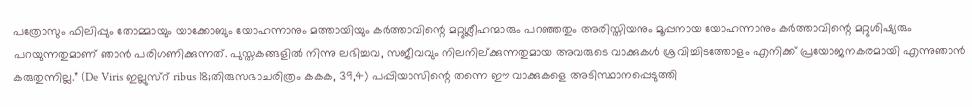പത്രോസും ഫിലിപ്പും തോമ്മായും യാക്കോബും യോഹന്നാനും മത്തായിയും കർത്താവിന്റെ മറ്റുശ്ലീഹന്മാരും പറഞ്ഞതും അരിസ്തിയനും മൂപ്പനായ യോഹന്നാനും കർത്താവിന്റെ മറ്റുശിഷ്യരും പറയുന്നതുമാണ് ഞാൻ പരിഗണിക്കുന്നത്. പുസ്തകങ്ങളിൽ നിന്നു ലഭിച്ചവ, സജീവവും നിലനില്ക്കുന്നതുമായ അവരുടെ വാക്കുകൾ ശ്രവിച്ചിടത്തോളം എനിക്ക് പ്രയോജനകരമായി എന്നുഞാൻ കരുതുന്നില്ല.” (De Viris ഇല്ലുസ്റ് ribus 18;തിരുസഭാചരിത്രം കകക, 39,4) പപ്പിയാസിന്റെ തന്നെ ഈ വാക്കുകളെ അടിസ്ഥാനപ്പെടുത്തി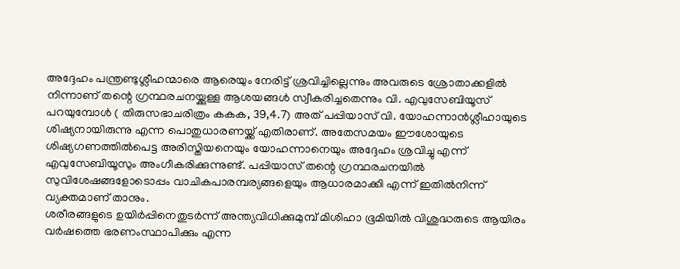അദ്ദേഹം പന്ത്രണ്ടുശ്ലീഹന്മാരെ ആരെയും നേരിട്ട് ശ്രവിച്ചില്ലെന്നും അവരുടെ ശ്രോതാക്കളിൽ നിന്നാണ് തന്റെ ഗ്രന്ഥരചനയ്ക്കുള്ള ആശയങ്ങൾ സ്വീകരിച്ചതെന്നും വി. എവുസേബിയൂസ് പറയുമ്പോൾ ( തിരുസഭാചരിത്രം കകക, 39,4.7) അത് പപ്പിയാസ് വി. യോഹന്നാൻശ്ലീഹായുടെ ശിഷ്യനായിരുന്നു എന്ന പൊതുധാരണയ്ക്ക് എതിരാണ്. അതേസമയം ഈശോയുടെ ശിഷ്യഗണത്തിൽപെട്ട അരിസ്തിയനെയും യോഹന്നാനെയും അദ്ദേഹം ശ്രവിച്ചു എന്ന് എവുസേബിയൂസും അംഗീകരിക്കുന്നുണ്ട്. പപ്പിയാസ് തന്റെ ഗ്രന്ഥരചനയിൽ സുവിശേഷങ്ങളോടൊപ്പം വാചികപാരമ്പര്യങ്ങളെയും ആധാരമാക്കി എന്ന് ഇതിൽനിന്ന് വ്യക്തമാണ് താനും.
ശരീരങ്ങളുടെ ഉയിർപ്പിനെതുടർന്ന് അന്ത്യവിധിക്കുമുമ്പ് മിശിഹാ ഭൂമിയിൽ വിശുദ്ധരുടെ ആയിരം വർഷത്തെ ഭരണംസ്ഥാപിക്കും എന്ന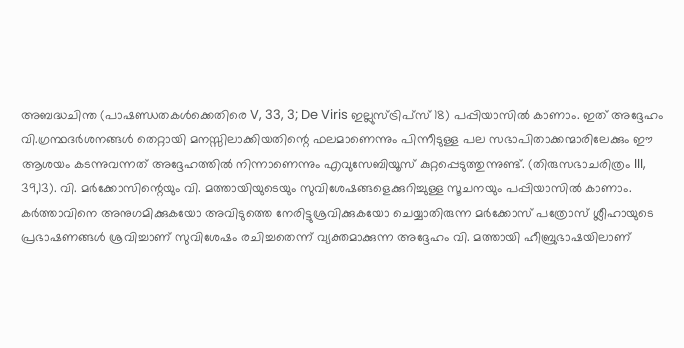അബദ്ധചിന്ത (പാഷണ്ഡതകൾക്കെതിരെ V, 33, 3; De Viris ഇല്ലുസ്ട്രിപ്സ് 18) പപ്പിയാസിൽ കാണാം. ഇത് അദ്ദേഹം വി.ഗ്രന്ഥദർശനങ്ങൾ തെറ്റായി മനസ്സിലാക്കിയതിന്റെ ഫലമാണെന്നും പിന്നീടുള്ള പല സഭാപിതാക്കന്മാരിലേക്കും ഈ ആശയം കടന്നുവന്നത് അദ്ദേഹത്തിൽ നിന്നാണെന്നും എവുസേബിയൂസ് കുറ്റപ്പെടുത്തുന്നുണ്ട്. (തിരുസഭാചരിത്രം III, 39,13). വി. മർക്കോസിന്റെയും വി. മത്തായിയുടെയും സുവിശേഷങ്ങളെക്കുറിച്ചുള്ള സൂചനയും പപ്പിയാസിൽ കാണാം. കർത്താവിനെ അനുഗമിക്കുകയോ അവിടുത്തെ നേരിട്ടുശ്രവിക്കുകയോ ചെയ്യാതിരുന്ന മർക്കോസ് പത്രോസ് ശ്ലീഹായുടെ പ്രഭാഷണങ്ങൾ ശ്രവിച്ചാണ് സുവിശേഷം രചിച്ചതെന്ന് വ്യക്തമാക്കുന്ന അദ്ദേഹം വി. മത്തായി ഹീബ്രുഭാഷയിലാണ്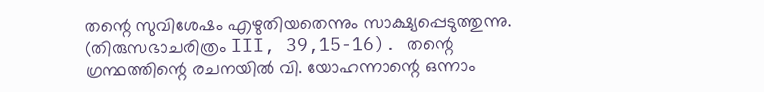തന്റെ സുവിശേഷം എഴുതിയതെന്നും സാക്ഷ്യപ്പെടുത്തുന്നു. (തിരുസഭാചരിത്രം III, 39,15-16). തന്റെ ഗ്രന്ഥത്തിന്റെ രചനയിൽ വി. യോഹന്നാന്റെ ഒന്നാം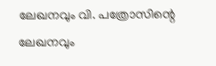ലേഖനവും വി. പത്രോസിന്റെ ലേഖനവും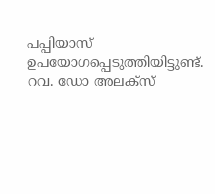പപ്പിയാസ് ഉപയോഗപ്പെടുത്തിയിട്ടുണ്ട്.
റവ. ഡോ അലക്സ്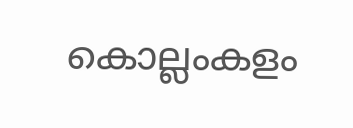കൊല്ലംകളം